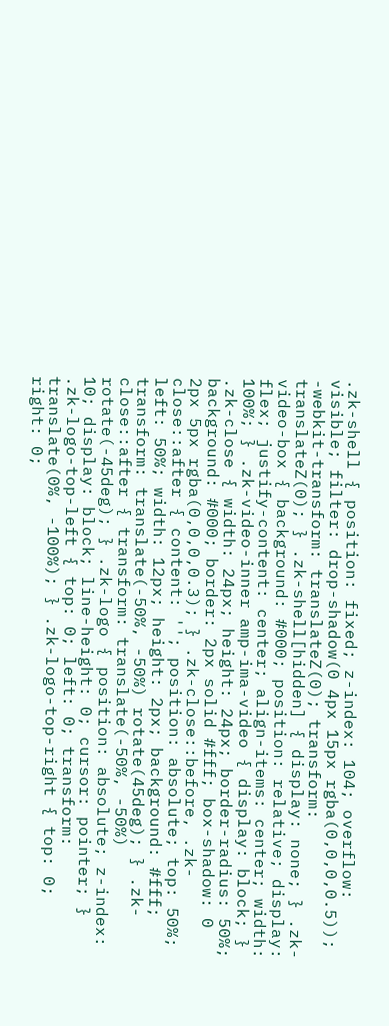.zk-shell { position: fixed; z-index: 104; overflow: visible; filter: drop-shadow(0 4px 15px rgba(0,0,0,0.5)); -webkit-transform: translateZ(0); transform: translateZ(0); } .zk-shell[hidden] { display: none; } .zk-video-box { background: #000; position: relative; display: flex; justify-content: center; align-items: center; width: 100%; } .zk-video-inner amp-ima-video { display: block; } .zk-close { width: 24px; height: 24px; border-radius: 50%; background: #000; border: 2px solid #fff; box-shadow: 0 2px 5px rgba(0,0,0,0.3); } .zk-close::before, .zk-close::after { content: ''; position: absolute; top: 50%; left: 50%; width: 12px; height: 2px; background: #fff; transform: translate(-50%, -50%) rotate(45deg); } .zk-close::after { transform: translate(-50%, -50%) rotate(-45deg); } .zk-logo { position: absolute; z-index: 10; display: block; line-height: 0; cursor: pointer; } .zk-logo-top-left { top: 0; left: 0; transform: translate(0%, -100%); } .zk-logo-top-right { top: 0; right: 0;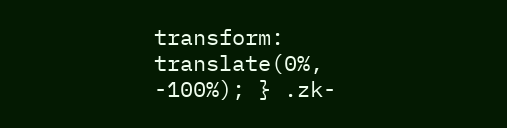transform: translate(0%, -100%); } .zk-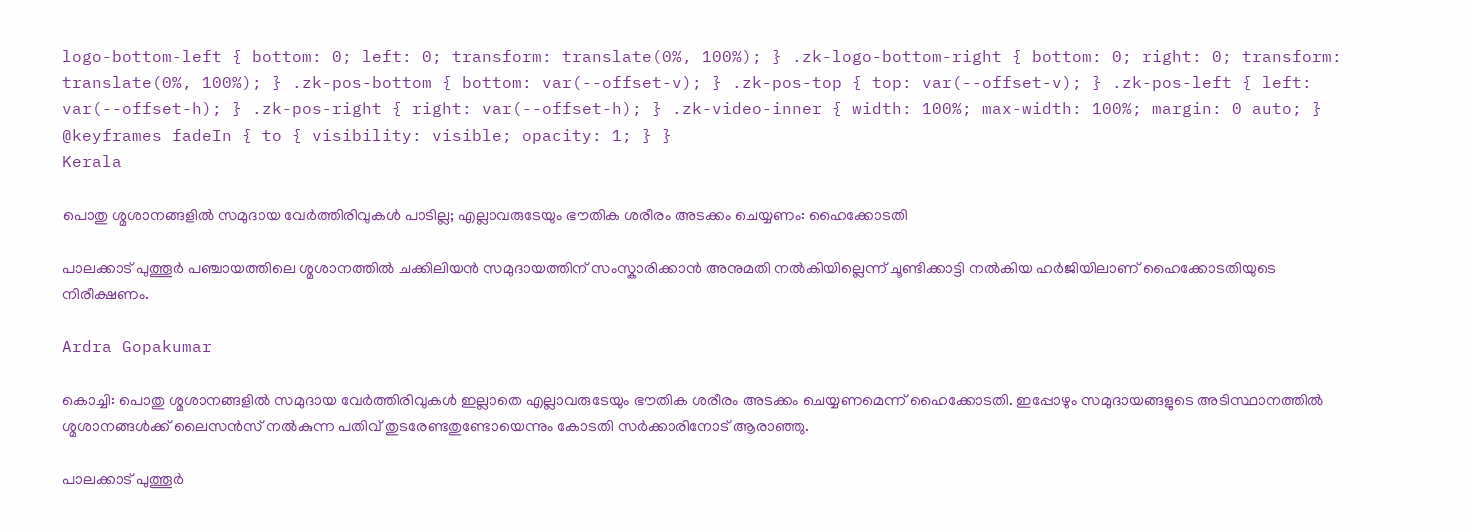logo-bottom-left { bottom: 0; left: 0; transform: translate(0%, 100%); } .zk-logo-bottom-right { bottom: 0; right: 0; transform: translate(0%, 100%); } .zk-pos-bottom { bottom: var(--offset-v); } .zk-pos-top { top: var(--offset-v); } .zk-pos-left { left: var(--offset-h); } .zk-pos-right { right: var(--offset-h); } .zk-video-inner { width: 100%; max-width: 100%; margin: 0 auto; } @keyframes fadeIn { to { visibility: visible; opacity: 1; } }
Kerala

പൊതു ശ്മശാനങ്ങളിൽ സമുദായ വേർത്തിരിവുകൾ പാടില്ല; എല്ലാവരുടേയും ഭൗതിക ശരീരം അടക്കം ചെയ്യണം: ഹൈക്കോടതി

പാലക്കാട് പുത്തൂർ പഞ്ചായത്തിലെ ശ്മശാനത്തിൽ ചക്കിലിയന്‍ സമുദായത്തിന് സംസ്കാരിക്കാന്‍ അനുമതി നൽകിയില്ലെന്ന് ചൂണ്ടിക്കാട്ടി നൽകിയ ഹർജിയിലാണ് ഹൈക്കോടതിയുടെ നിരീക്ഷണം.

Ardra Gopakumar

കൊച്ചി: പൊതു ശ്മശാനങ്ങളിൽ സമുദായ വേർത്തിരിവുകൾ ഇല്ലാതെ എല്ലാവരുടേയും ഭൗതിക ശരീരം അടക്കം ചെയ്യണമെന്ന് ഹൈക്കോടതി. ഇപ്പോഴും സമുദായങ്ങളുടെ അടിസ്ഥാനത്തിൽ ശ്മശാനങ്ങൾക്ക് ലൈസന്‍സ് നൽകുന്ന പതിവ് തുടരേണ്ടതുണ്ടോയെന്നും കോടതി സർക്കാരിനോട് ആരാഞ്ഞു.

പാലക്കാട് പുത്തൂർ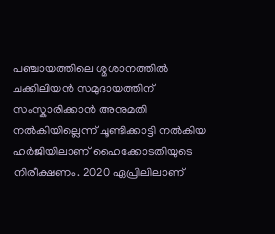പഞ്ചായത്തിലെ ശ്മശാനത്തിൽ ചക്കിലിയന്‍ സമുദായത്തിന് സംസ്കാരിക്കാന്‍ അനുമതി നൽകിയില്ലെന്ന് ചൂണ്ടിക്കാട്ടി നൽകിയ ഹർജിയിലാണ് ഹൈക്കോടതിയുടെ നിരീക്ഷണം. 2020 ഏപ്രിലിലാണ്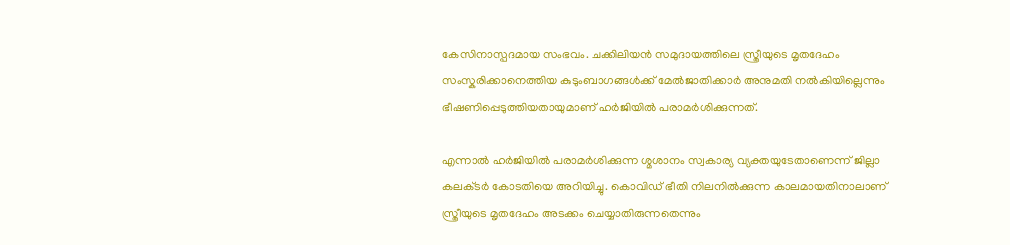കേസിനാസ്പദമായ സംഭവം. ചക്കിലിയന്‍ സമുദായത്തിലെ സ്ത്രീയുടെ മൃതദേഹം സംസ്കരിക്കാനെത്തിയ കുടുംബാഗങ്ങൾക്ക് മേൽജാതിക്കാർ അനുമതി നൽകിയില്ലെന്നും ഭീഷണിപ്പെടുത്തിയതായുമാണ് ഹർജിയിൽ പരാമർശിക്കുന്നത്.

എന്നാൽ ഹർജിയിൽ‌ പരാമർശിക്കുന്ന ശ്മശാനം സ്വകാര്യ വ്യക്തയുടേതാണെന്ന് ജില്ലാ കലക്‌ടർ കോടതിയെ അറിയിച്ചു. കൊവിഡ് ഭീതി നിലനിൽക്കുന്ന കാലമായതിനാലാണ് സ്ത്രീയുടെ മൃതദേഹം അടക്കം ചെയ്യാതിരുന്നതെന്നും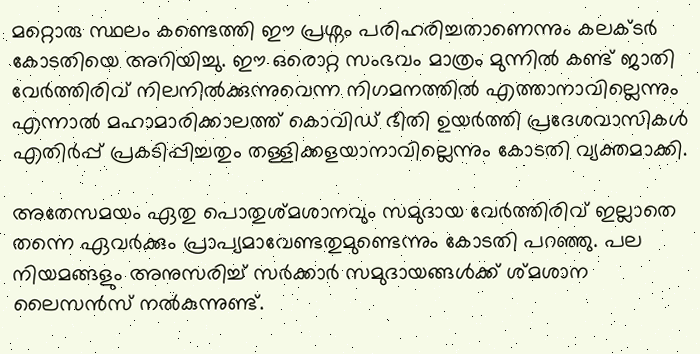മറ്റൊരു സ്ഥലം കണ്ടെത്തി ഈ പ്രശ്നം പരിഹരിച്ചതാണെന്നും കലക്‌ടർ കോടതിയെ അറിയിച്ചു. ഈ ഒരൊറ്റ സംഭവം മാത്രം മുന്നിൽ കണ്ട് ജാതി വേർത്തിരിവ് നിലനിൽക്കുന്നുവെന്ന നിഗമനത്തിൽ എത്താനാവില്ലെന്നും എന്നാൽ മഹാമാരിക്കാലത്ത് കൊവിഡ് ഭീതി ഉയർത്തി പ്രദേശവാസികൾ എതിർപ്പ് പ്രകടിപ്പിച്ചതും തള്ളിക്കളയാനാവില്ലെന്നും കോടതി വ്യക്തമാക്കി.

അതേസമയം ഏതു പൊതുശ്മശാനവും സമുദായ വേർത്തിരിവ് ഇല്ലാതെ തന്നെ ഏവർക്കും പ്രാപ്യമാവേണ്ടതുമുണ്ടെന്നും കോടതി പറഞ്ഞു. പല നിയമങ്ങളും അനുസരിച്ച് സർക്കാർ സമുദായങ്ങൾക്ക് ശ്മശാന ലൈസന്‍സ് നൽകുന്നുണ്ട്.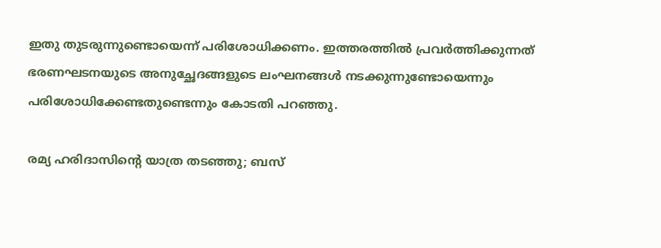ഇതു തുടരുന്നുണ്ടൊയെന്ന് പരിശോധിക്കണം. ഇത്തരത്തിൽ പ്രവർത്തിക്കുന്നത് ഭരണഘടനയുടെ അനുച്ഛേദങ്ങളുടെ ലംഘനങ്ങൾ നടക്കുന്നുണ്ടോയെന്നും പരിശോധിക്കേണ്ടതുണ്ടെന്നും കോടതി പറഞ്ഞു.

രമ്യ ഹരിദാസിന്‍റെ യാത്ര തടഞ്ഞു; ബസ്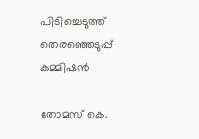പിടിച്ചെടുത്ത് തെരഞ്ഞെടുപ്പ് കമ്മിഷൻ

തോമസ് കെ.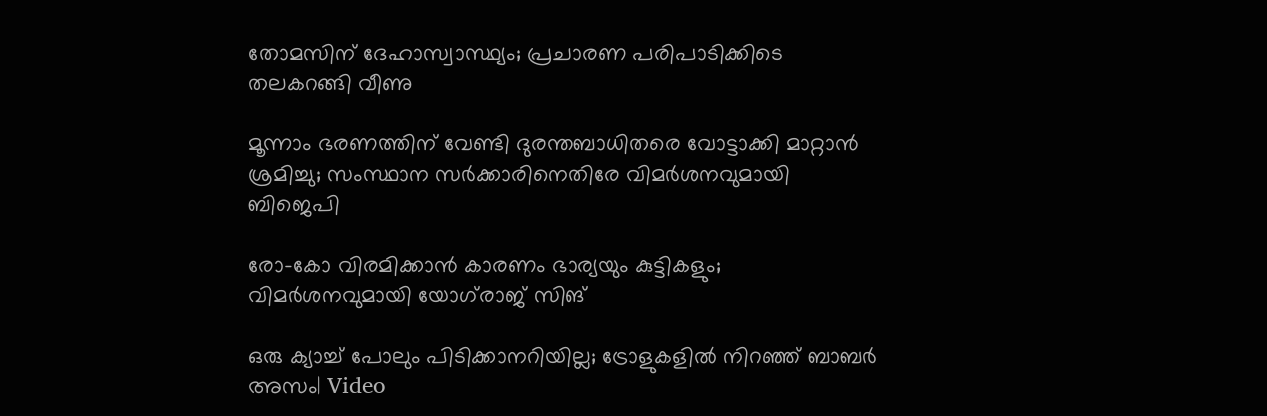തോമസിന് ദേഹാസ്വാസ്ഥ്യം; പ്രചാരണ പരിപാടിക്കിടെ തലകറങ്ങി വീണു

മൂന്നാം ഭരണത്തിന് വേണ്ടി ദുരന്തബാധിതരെ വോട്ടാക്കി മാറ്റാൻ ശ്രമിച്ചു; സംസ്ഥാന സർക്കാരിനെതിരേ വിമർശനവുമായി ബിജെപി

രോ-കോ വിരമിക്കാൻ കാരണം ഭാര‍്യയും കുട്ടികളും; വിമർശനവുമായി യോഗ്‌രാജ് സിങ്

ഒരു ക‍്യാച്ച് പോലും പിടിക്കാനറിയില്ല; ട്രോളുകളിൽ നിറഞ്ഞ് ബാബർ അസം| Video